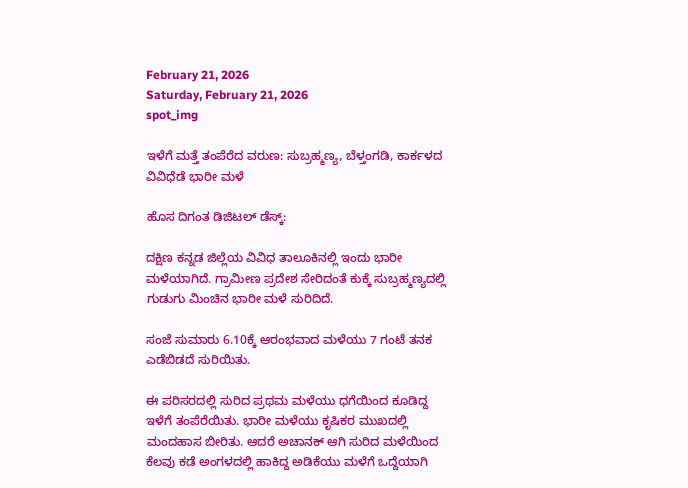February 21, 2026
Saturday, February 21, 2026
spot_img

ಇಳೆಗೆ ಮತ್ತೆ ತಂಪೆರೆದ ವರುಣ: ಸುಬ್ರಹ್ಮಣ್ಯ, ಬೆಳ್ತಂಗಡಿ, ಕಾರ್ಕಳದ ವಿವಿಧೆಡೆ ಭಾರೀ ಮಳೆ

ಹೊಸ ದಿಗಂತ ಡಿಜಿಟಲ್ ಡೆಸ್ಕ್:

ದಕ್ಷಿಣ ಕನ್ನಡ ಜಿಲ್ಲೆಯ ವಿವಿಧ ತಾಲೂಕಿನಲ್ಲಿ ಇಂದು ಭಾರೀ ಮಳೆಯಾಗಿದೆ. ಗ್ರಾಮೀಣ ಪ್ರದೇಶ ಸೇರಿದಂತೆ ಕುಕ್ಕೆ ಸುಬ್ರಹ್ಮಣ್ಯದಲ್ಲಿ ಗುಡುಗು ಮಿಂಚಿನ ಭಾರೀ ಮಳೆ ಸುರಿದಿದೆ.

ಸಂಜೆ ಸುಮಾರು 6.10ಕ್ಕೆ ಆರಂಭವಾದ ಮಳೆಯು 7 ಗಂಟೆ ತನಕ ಎಡೆಬಿಡದೆ ಸುರಿಯಿತು.

ಈ ಪರಿಸರದಲ್ಲಿ ಸುರಿದ ಪ್ರಥಮ ಮಳೆಯು ಧಗೆಯಿಂದ ಕೂಡಿದ್ದ ಇಳೆಗೆ ತಂಪೆರೆಯಿತು. ಭಾರೀ ಮಳೆಯು ಕೃಷಿಕರ ಮುಖದಲ್ಲಿ ಮಂದಹಾಸ ಬೀರಿತು. ಆದರೆ ಅಚಾನಕ್ ಆಗಿ ಸುರಿದ ಮಳೆಯಿಂದ ಕೆಲವು ಕಡೆ ಅಂಗಳದಲ್ಲಿ ಹಾಕಿದ್ದ ಅಡಿಕೆಯು ಮಳೆಗೆ ಒದ್ದೆಯಾಗಿ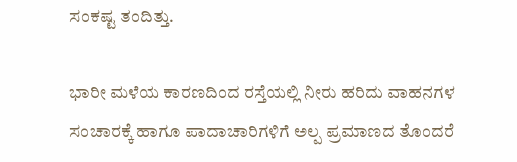ಸಂಕಷ್ಟ ತಂದಿತ್ತು.

ಭಾರೀ ಮಳೆಯ ಕಾರಣದಿಂದ ರಸ್ತೆಯಲ್ಲಿ ನೀರು ಹರಿದು ವಾಹನಗಳ ಸಂಚಾರಕ್ಕೆ ಹಾಗೂ ಪಾದಾಚಾರಿಗಳಿಗೆ ಅಲ್ಪ ಪ್ರಮಾಣದ ತೊಂದರೆ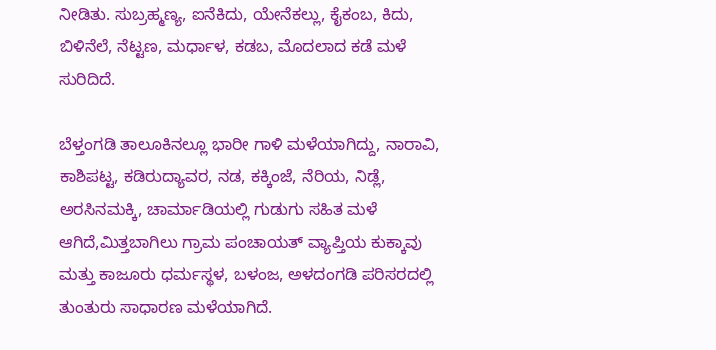ನೀಡಿತು. ಸುಬ್ರಹ್ಮಣ್ಯ, ಐನೆಕಿದು, ಯೇನೆಕಲ್ಲು, ಕೈಕಂಬ, ಕಿದು, ಬಿಳಿನೆಲೆ, ನೆಟ್ಟಣ, ಮರ್ಧಾಳ, ಕಡಬ, ಮೊದಲಾದ ಕಡೆ ಮಳೆ ಸುರಿದಿದೆ.

ಬೆಳ್ತಂಗಡಿ ತಾಲೂಕಿನಲ್ಲೂ ಭಾರೀ ಗಾಳಿ ಮಳೆಯಾಗಿದ್ದು, ನಾರಾವಿ, ಕಾಶಿಪಟ್ಟ, ಕಡಿರುದ್ಯಾವರ, ನಡ, ಕಕ್ಕಿಂಜೆ, ನೆರಿಯ, ನಿಡ್ಲೆ, ಅರಸಿನಮಕ್ಕಿ, ಚಾರ್ಮಾಡಿಯಲ್ಲಿ ಗುಡುಗು ಸಹಿತ ಮಳೆ ಆಗಿದೆ,ಮಿತ್ತಬಾಗಿಲು ಗ್ರಾಮ ಪಂಚಾಯತ್‌ ವ್ಯಾಪ್ತಿಯ ಕುಕ್ಕಾವು ಮತ್ತು ಕಾಜೂರು ಧರ್ಮಸ್ಥಳ, ಬಳಂಜ, ಅಳದಂಗಡಿ ಪರಿಸರದಲ್ಲಿ ತುಂತುರು ಸಾಧಾರಣ ಮಳೆಯಾಗಿದೆ.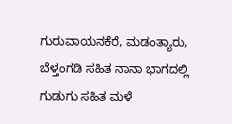ಗುರುವಾಯನಕೆರೆ, ಮಡಂತ್ಯಾರು, ಬೆಳ್ತಂಗಡಿ ಸಹಿತ ನಾನಾ ಭಾಗದಲ್ಲಿ ಗುಡುಗು ಸಹಿತ ಮಳೆ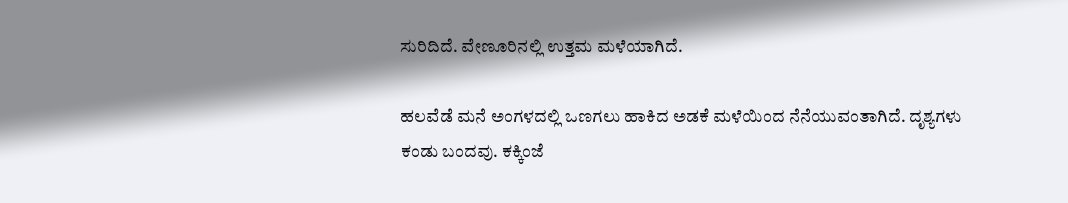ಸುರಿದಿದೆ. ವೇಣೂರಿನಲ್ಲಿ ಉತ್ತಮ ಮಳೆಯಾಗಿದೆ.

ಹಲವೆಡೆ ಮನೆ ಅಂಗಳದಲ್ಲಿ ಒಣಗಲು ಹಾಕಿದ ಅಡಕೆ ಮಳೆಯಿಂದ ನೆನೆಯುವಂತಾಗಿದೆ. ದೃಶ್ಯಗಳು ಕಂಡು ಬಂದವು. ಕಕ್ಕಿಂಜೆ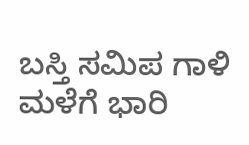ಬಸ್ತಿ ಸಮಿಪ ಗಾಳಿ ಮಳೆಗೆ ಭಾರಿ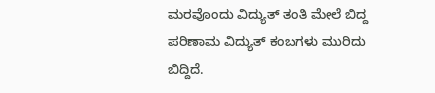ಮರವೊಂದು ವಿದ್ಯುತ್‌ ತಂತಿ ಮೇಲೆ ಬಿದ್ದ ಪರಿಣಾಮ ವಿದ್ಯುತ್‌ ಕಂಬಗಳು ಮುರಿದು ಬಿದ್ದಿದೆ.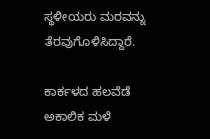ಸ್ಥಳೀಯರು ಮರವನ್ನು ತೆರವುಗೊಳಿಸಿದ್ದಾರೆ.

ಕಾರ್ಕಳದ ಹಲವೆಡೆ ಅಕಾಲಿಕ ಮಳೆ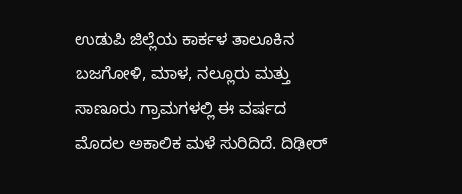ಉಡುಪಿ ಜಿಲ್ಲೆಯ ಕಾರ್ಕಳ ತಾಲೂಕಿನ ಬಜಗೋಳಿ, ಮಾಳ, ನಲ್ಲೂರು ಮತ್ತು ಸಾಣೂರು ಗ್ರಾಮಗಳಲ್ಲಿ ಈ ವರ್ಷದ ಮೊದಲ ಅಕಾಲಿಕ ಮಳೆ ಸುರಿದಿದೆ. ದಿಢೀರ್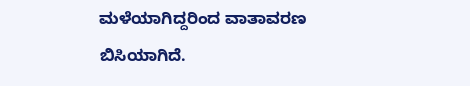ಮಳೆಯಾಗಿದ್ದರಿಂದ ವಾತಾವರಣ ಬಿಸಿಯಾಗಿದೆ.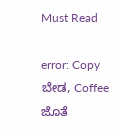Must Read

error: Copy ಬೇಡ, Coffee ಜೊತೆ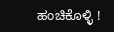ಹಂಚಿಕೊಳ್ಳಿ !